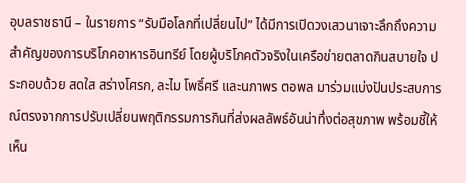อุบลราชธานี – ในรายการ “รับมือโลกที่เปลี่ยนไป” ได้มีการเปิดวงเสวนาเจาะลึกถึงความสำคัญของการบริโภคอาหารอินทรีย์ โดยผู้บริโภคตัวจริงในเครือข่ายตลาดกินสบายใจ ประกอบด้วย สดใส สร่างโศรก, ละไม โพธิ์ศรี และนภาพร ตอพล มาร่วมแบ่งปันประสบการณ์ตรงจากการปรับเปลี่ยนพฤติกรรมการกินที่ส่งผลลัพธ์อันน่าทึ่งต่อสุขภาพ พร้อมชี้ให้เห็น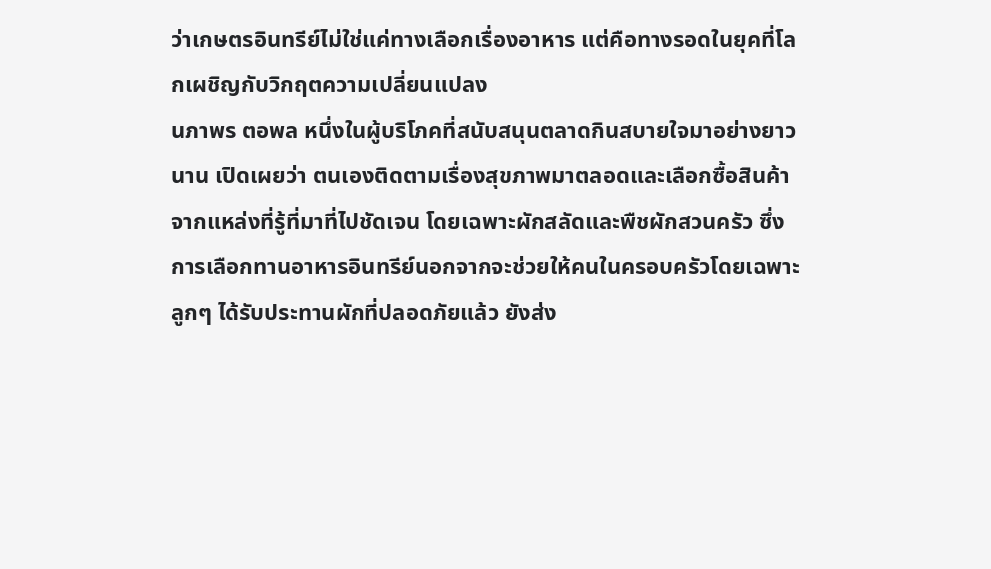ว่าเกษตรอินทรีย์ไม่ใช่แค่ทางเลือกเรื่องอาหาร แต่คือทางรอดในยุคที่โลกเผชิญกับวิกฤตความเปลี่ยนแปลง
นภาพร ตอพล หนึ่งในผู้บริโภคที่สนับสนุนตลาดกินสบายใจมาอย่างยาวนาน เปิดเผยว่า ตนเองติดตามเรื่องสุขภาพมาตลอดและเลือกซื้อสินค้าจากแหล่งที่รู้ที่มาที่ไปชัดเจน โดยเฉพาะผักสลัดและพืชผักสวนครัว ซึ่งการเลือกทานอาหารอินทรีย์นอกจากจะช่วยให้คนในครอบครัวโดยเฉพาะลูกๆ ได้รับประทานผักที่ปลอดภัยแล้ว ยังส่ง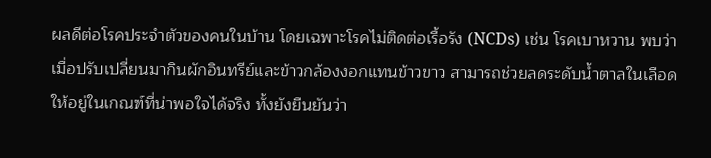ผลดีต่อโรคประจำตัวของคนในบ้าน โดยเฉพาะโรคไม่ติดต่อเรื้อรัง (NCDs) เช่น โรคเบาหวาน พบว่าเมื่อปรับเปลี่ยนมากินผักอินทรีย์และข้าวกล้องงอกแทนข้าวขาว สามารถช่วยลดระดับน้ำตาลในเลือดให้อยู่ในเกณฑ์ที่น่าพอใจได้จริง ทั้งยังยืนยันว่า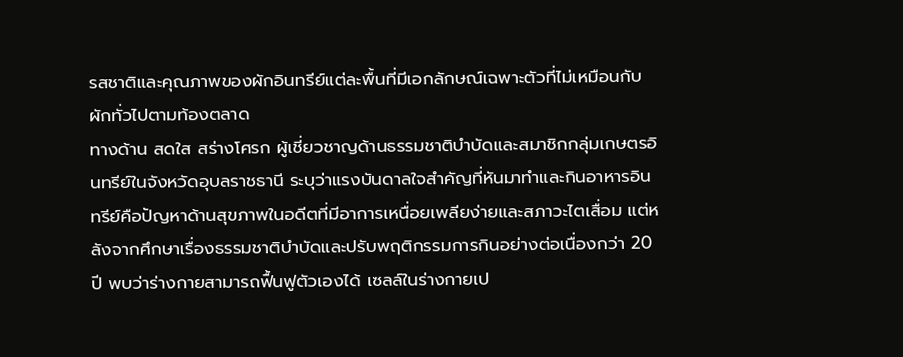รสชาติและคุณภาพของผักอินทรีย์แต่ละพื้นที่มีเอกลักษณ์เฉพาะตัวที่ไม่เหมือนกับผักทั่วไปตามท้องตลาด
ทางด้าน สดใส สร่างโศรก ผู้เชี่ยวชาญด้านธรรมชาติบำบัดและสมาชิกกลุ่มเกษตรอินทรีย์ในจังหวัดอุบลราชธานี ระบุว่าแรงบันดาลใจสำคัญที่หันมาทำและกินอาหารอินทรีย์คือปัญหาด้านสุขภาพในอดีตที่มีอาการเหนื่อยเพลียง่ายและสภาวะไตเสื่อม แต่หลังจากศึกษาเรื่องธรรมชาติบำบัดและปรับพฤติกรรมการกินอย่างต่อเนื่องกว่า 20 ปี พบว่าร่างกายสามารถฟื้นฟูตัวเองได้ เซลล์ในร่างกายเป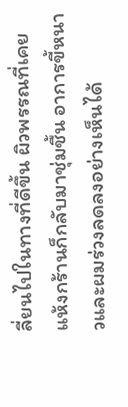ลี่ยนไปในทางที่ดีขึ้น ผิวพรรณที่เคยแห้งกร้านก็กลับมาชุ่มชื้น อาการขี้หนาวและผมร่วงลดลงอย่างเห็นได้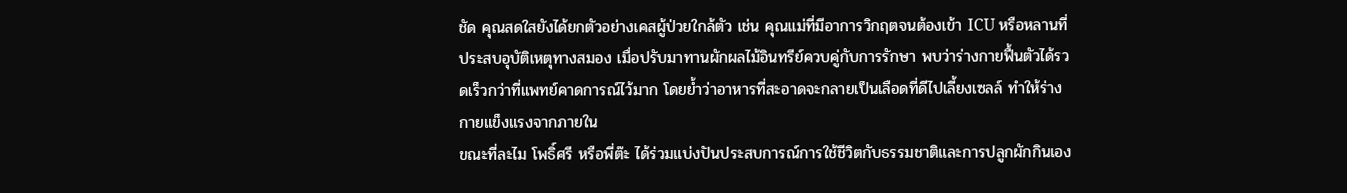ชัด คุณสดใสยังได้ยกตัวอย่างเคสผู้ป่วยใกล้ตัว เช่น คุณแม่ที่มีอาการวิกฤตจนต้องเข้า ICU หรือหลานที่ประสบอุบัติเหตุทางสมอง เมื่อปรับมาทานผักผลไม้อินทรีย์ควบคู่กับการรักษา พบว่าร่างกายฟื้นตัวได้รวดเร็วกว่าที่แพทย์คาดการณ์ไว้มาก โดยย้ำว่าอาหารที่สะอาดจะกลายเป็นเลือดที่ดีไปเลี้ยงเซลล์ ทำให้ร่างกายแข็งแรงจากภายใน
ขณะที่ละไม โพธิ์ศรี หรือพี่ต๊ะ ได้ร่วมแบ่งปันประสบการณ์การใช้ชีวิตกับธรรมชาติและการปลูกผักกินเอง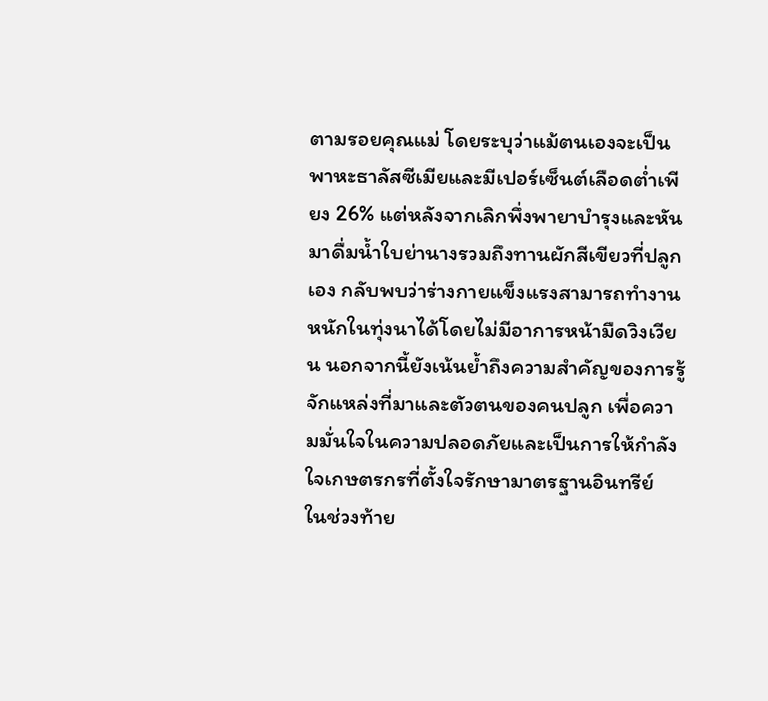ตามรอยคุณแม่ โดยระบุว่าแม้ตนเองจะเป็นพาหะธาลัสซีเมียและมีเปอร์เซ็นต์เลือดต่ำเพียง 26% แต่หลังจากเลิกพึ่งพายาบำรุงและหันมาดื่มน้ำใบย่านางรวมถึงทานผักสีเขียวที่ปลูกเอง กลับพบว่าร่างกายแข็งแรงสามารถทำงานหนักในทุ่งนาได้โดยไม่มีอาการหน้ามืดวิงเวียน นอกจากนี้ยังเน้นย้ำถึงความสำคัญของการรู้จักแหล่งที่มาและตัวตนของคนปลูก เพื่อความมั่นใจในความปลอดภัยและเป็นการให้กำลังใจเกษตรกรที่ตั้งใจรักษามาตรฐานอินทรีย์
ในช่วงท้าย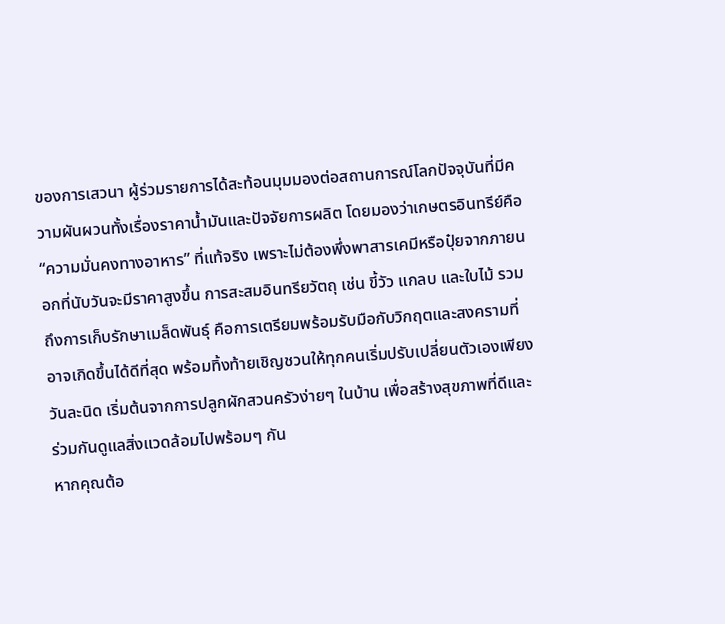ของการเสวนา ผู้ร่วมรายการได้สะท้อนมุมมองต่อสถานการณ์โลกปัจจุบันที่มีความผันผวนทั้งเรื่องราคาน้ำมันและปัจจัยการผลิต โดยมองว่าเกษตรอินทรีย์คือ “ความมั่นคงทางอาหาร” ที่แท้จริง เพราะไม่ต้องพึ่งพาสารเคมีหรือปุ๋ยจากภายนอกที่นับวันจะมีราคาสูงขึ้น การสะสมอินทรียวัตถุ เช่น ขี้วัว แกลบ และใบไม้ รวมถึงการเก็บรักษาเมล็ดพันธุ์ คือการเตรียมพร้อมรับมือกับวิกฤตและสงครามที่อาจเกิดขึ้นได้ดีที่สุด พร้อมทิ้งท้ายเชิญชวนให้ทุกคนเริ่มปรับเปลี่ยนตัวเองเพียงวันละนิด เริ่มต้นจากการปลูกผักสวนครัวง่ายๆ ในบ้าน เพื่อสร้างสุขภาพที่ดีและร่วมกันดูแลสิ่งแวดล้อมไปพร้อมๆ กัน
หากคุณต้อ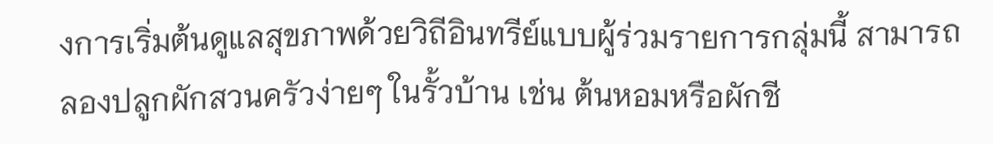งการเริ่มต้นดูแลสุขภาพด้วยวิถีอินทรีย์แบบผู้ร่วมรายการกลุ่มนี้ สามารถลองปลูกผักสวนครัวง่ายๆ ในรั้วบ้าน เช่น ต้นหอมหรือผักชี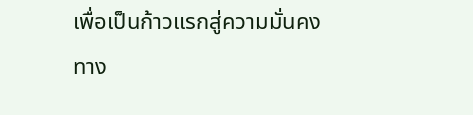เพื่อเป็นก้าวแรกสู่ความมั่นคงทาง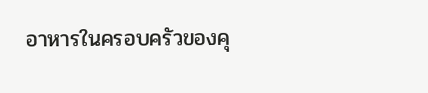อาหารในครอบครัวของคุ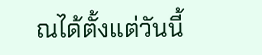ณได้ตั้งแต่วันนี้